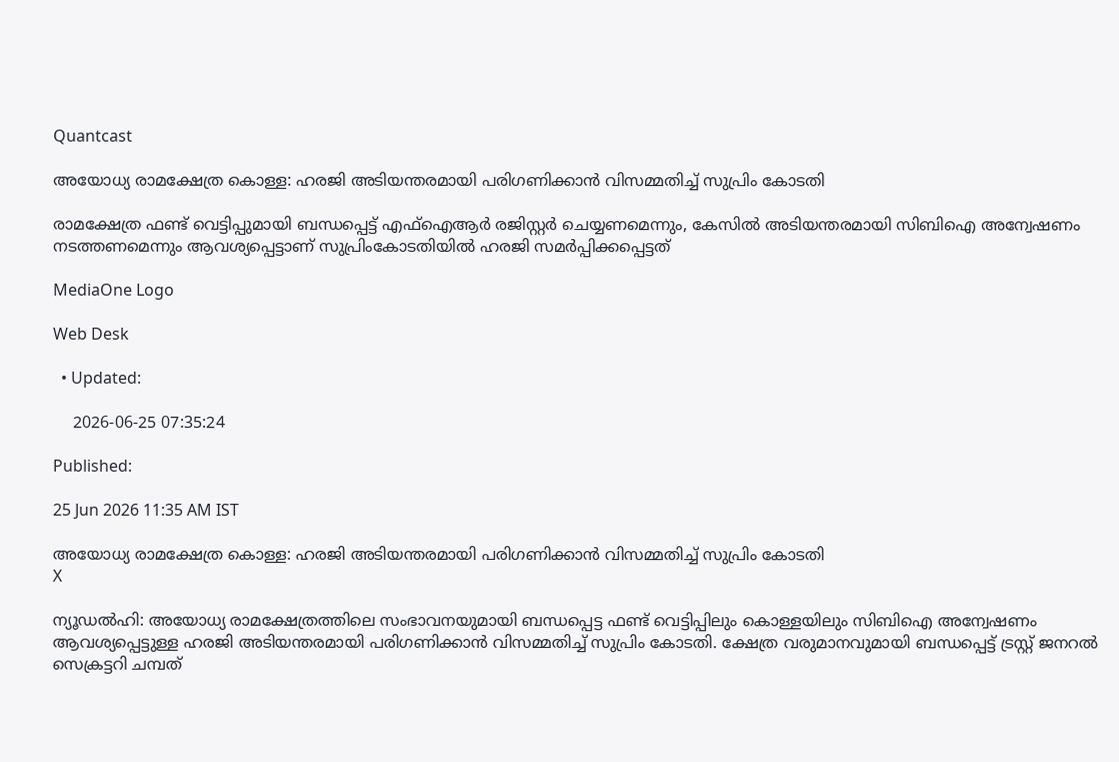Quantcast

അയോധ്യ രാമക്ഷേത്ര കൊള്ള: ഹരജി അടിയന്തരമായി പരിഗണിക്കാൻ വിസമ്മതിച്ച്‌ സുപ്രിം കോടതി

രാമക്ഷേത്ര ഫണ്ട് വെട്ടിപ്പുമായി ബന്ധപ്പെട്ട് എഫ്ഐആർ രജിസ്റ്റർ ചെയ്യണമെന്നും, കേസിൽ അടിയന്തരമായി സിബിഐ അന്വേഷണം നടത്തണമെന്നും ആവശ്യപ്പെട്ടാണ് സുപ്രിംകോടതിയിൽ ഹരജി സമർപ്പിക്കപ്പെട്ടത്

MediaOne Logo

Web Desk

  • Updated:

    2026-06-25 07:35:24

Published:

25 Jun 2026 11:35 AM IST

അയോധ്യ രാമക്ഷേത്ര കൊള്ള: ഹരജി അടിയന്തരമായി പരിഗണിക്കാൻ വിസമ്മതിച്ച്‌ സുപ്രിം കോടതി
X

ന്യൂഡൽഹി: അയോധ്യ രാമക്ഷേത്രത്തിലെ സംഭാവനയുമായി ബന്ധപ്പെട്ട ഫണ്ട് വെട്ടിപ്പിലും കൊള്ളയിലും സിബിഐ അന്വേഷണം ആവശ്യപ്പെട്ടുള്ള ഹരജി അടിയന്തരമായി പരിഗണിക്കാൻ വിസമ്മതിച്ച് സുപ്രിം കോടതി. ക്ഷേത്ര വരുമാനവുമായി ബന്ധപ്പെട്ട് ട്രസ്റ്റ് ജനറൽ സെക്രട്ടറി ചമ്പത്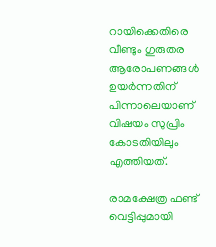റായിക്കെതിരെ വീണ്ടും ഗുരുതര ആരോപണങ്ങൾ ഉയർന്നതിന് പിന്നാലെയാണ് വിഷയം സുപ്രിം കോടതിയിലും എത്തിയത്.

രാമക്ഷേത്ര ഫണ്ട് വെട്ടിപ്പുമായി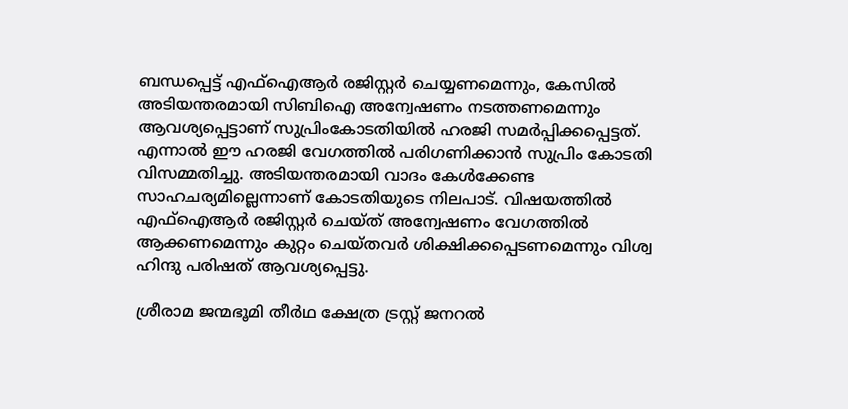ബന്ധപ്പെട്ട് എഫ്ഐആർ രജിസ്റ്റർ ചെയ്യണമെന്നും, കേസിൽ അടിയന്തരമായി സിബിഐ അന്വേഷണം നടത്തണമെന്നും ആവശ്യപ്പെട്ടാണ് സുപ്രിംകോടതിയിൽ ഹരജി സമർപ്പിക്കപ്പെട്ടത്. എന്നാൽ ഈ ഹരജി വേഗത്തിൽ പരിഗണിക്കാൻ സുപ്രിം കോടതി വിസമ്മതിച്ചു. അടിയന്തരമായി വാദം കേൾക്കേണ്ട സാഹചര്യമില്ലെന്നാണ് കോടതിയുടെ നിലപാട്. വിഷയത്തിൽ എഫ്‌ഐആർ രജിസ്റ്റർ ചെയ്ത് അന്വേഷണം വേഗത്തിൽ ആക്കണമെന്നും കുറ്റം ചെയ്തവർ ശിക്ഷിക്കപ്പെടണമെന്നും വിശ്വ ഹിന്ദു പരിഷത് ആവശ്യപ്പെട്ടു.

ശ്രീരാമ ജന്മഭൂമി തീർഥ ക്ഷേത്ര ട്രസ്റ്റ് ജനറൽ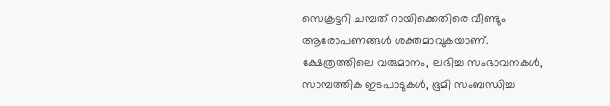സെക്രട്ടറി ചമ്പത് റായിക്കെതിരെ വീണ്ടും ആരോപണങ്ങൾ ശക്തമാവുകയാണ്. ക്ഷേത്രത്തിലെ വരുമാനം, ലഭിച്ച സംഭാവനകൾ, സാമ്പത്തിക ഇടപാടുകൾ, ഭൂമി സംബന്ധിച്ച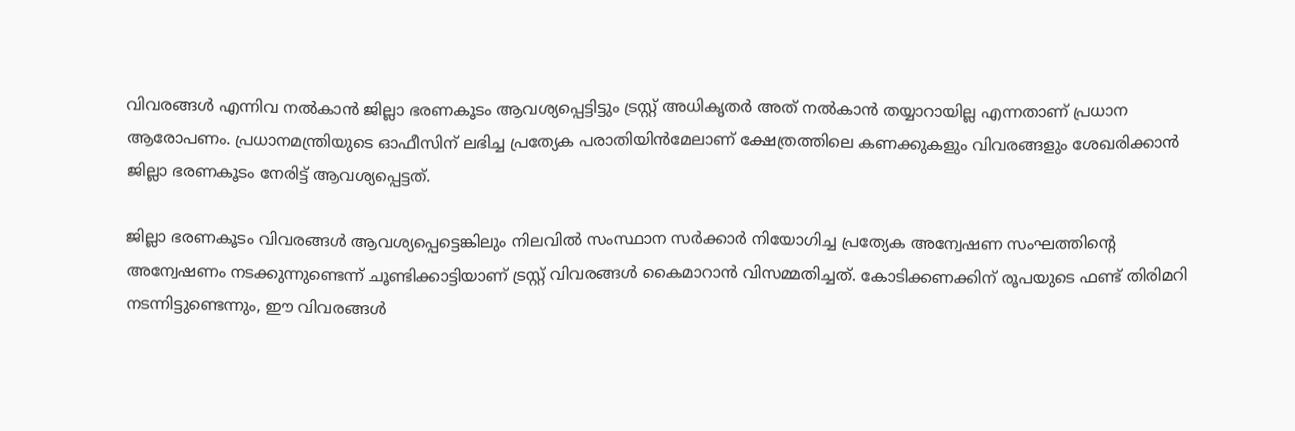വിവരങ്ങൾ എന്നിവ നൽകാൻ ജില്ലാ ഭരണകൂടം ആവശ്യപ്പെട്ടിട്ടും ട്രസ്റ്റ് അധികൃതർ അത് നൽകാൻ തയ്യാറായില്ല എന്നതാണ് പ്രധാന ആരോപണം. പ്രധാനമന്ത്രിയുടെ ഓഫീസിന് ലഭിച്ച പ്രത്യേക പരാതിയിൻമേലാണ് ക്ഷേത്രത്തിലെ കണക്കുകളും വിവരങ്ങളും ശേഖരിക്കാൻ ജില്ലാ ഭരണകൂടം നേരിട്ട് ആവശ്യപ്പെട്ടത്.

ജില്ലാ ഭരണകൂടം വിവരങ്ങൾ ആവശ്യപ്പെട്ടെങ്കിലും നിലവിൽ സംസ്ഥാന സർക്കാർ നിയോഗിച്ച പ്രത്യേക അന്വേഷണ സംഘത്തിന്റെ അന്വേഷണം നടക്കുന്നുണ്ടെന്ന് ചൂണ്ടിക്കാട്ടിയാണ് ട്രസ്റ്റ് വിവരങ്ങൾ കൈമാറാൻ വിസമ്മതിച്ചത്. കോടിക്കണക്കിന് രൂപയുടെ ഫണ്ട് തിരിമറി നടന്നിട്ടുണ്ടെന്നും, ഈ വിവരങ്ങൾ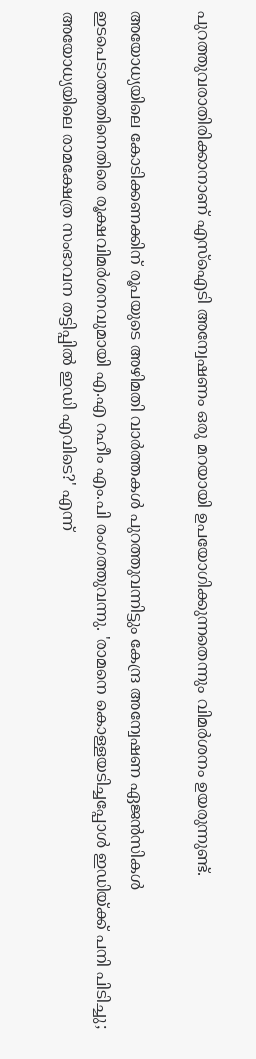പുറത്തുവരാതിരിക്കാനാണ് എസ്ഐടി അന്വേഷണം ഒരു മറയായി ഉപയോഗിക്കുന്നതെന്നും വിമർശനം ഉയരുന്നുണ്ട്.

അയോധ്യയിലെ കോടിക്കണക്കിന് രൂപയുടെ അഴിമതി വാർത്തകൾ പുറത്തുവന്നിട്ടും കേന്ദ്ര അന്വേഷണ ഏജൻസികൾ ഇടപെടാത്തതിനെതിരെ രൂക്ഷവിമർശനവുമായി എ.എ റഹീം എം.പി രംഗത്തുവന്നു. 'രാമനെ കൊള്ളയടിച്ചപ്പോൾ ഇഡിയ്ക്ക് പനി പിടിച്ചു; അയോധ്യയിലെ രാമക്ഷേത്ര സംഭാവന തട്ടിപ്പിൽ ഇഡി എവിടെ?' എന്ന്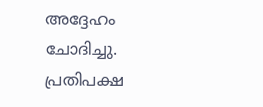അദ്ദേഹം ചോദിച്ചു. പ്രതിപക്ഷ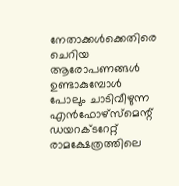നേതാക്കൾക്കെതിരെ ചെറിയ ആരോപണങ്ങൾ ഉണ്ടാകുമ്പോൾ പോലും ചാടിവീഴുന്ന എൻഫോഴ്സ്മെന്റ് ഡയറക്ടറേറ്റ് രാമക്ഷേത്രത്തിലെ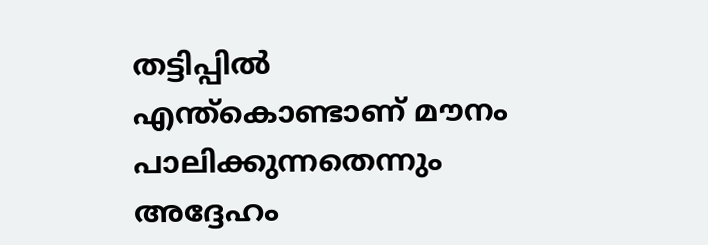തട്ടിപ്പിൽ എന്ത്കൊണ്ടാണ് മൗനം പാലിക്കുന്നതെന്നും അദ്ദേഹം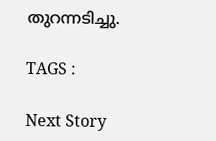തുറന്നടിച്ചു.

TAGS :

Next Story